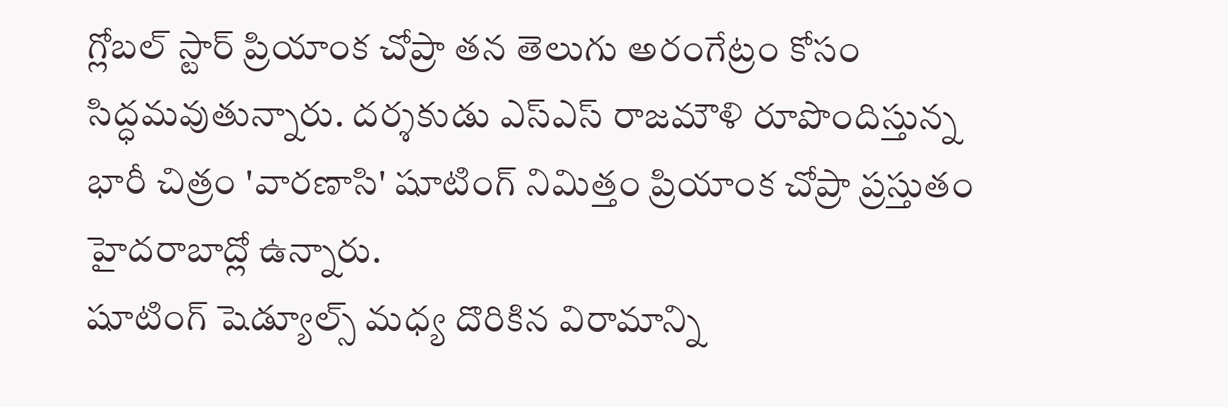గ్లోబల్ స్టార్ ప్రియాంక చోప్రా తన తెలుగు అరంగేట్రం కోసం సిద్ధమవుతున్నారు. దర్శకుడు ఎస్ఎస్ రాజమౌళి రూపొందిస్తున్న భారీ చిత్రం 'వారణాసి' షూటింగ్ నిమిత్తం ప్రియాంక చోప్రా ప్రస్తుతం హైదరాబాద్లో ఉన్నారు.
షూటింగ్ షెడ్యూల్స్ మధ్య దొరికిన విరామాన్ని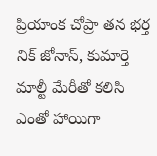ప్రియాంక చోప్రా తన భర్త నిక్ జోనాస్, కుమార్తె మాల్టీ మేరీతో కలిసి ఎంతో హాయిగా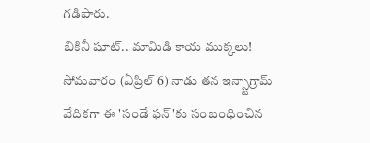గడిపారు.
బికినీ షూట్.. మామిడి కాయ ముక్కలు!
సోమవారం (ఏప్రిల్ 6) నాడు తన ఇన్స్టాగ్రామ్ వేదికగా ఈ 'సండే ఫన్'కు సంబంధించిన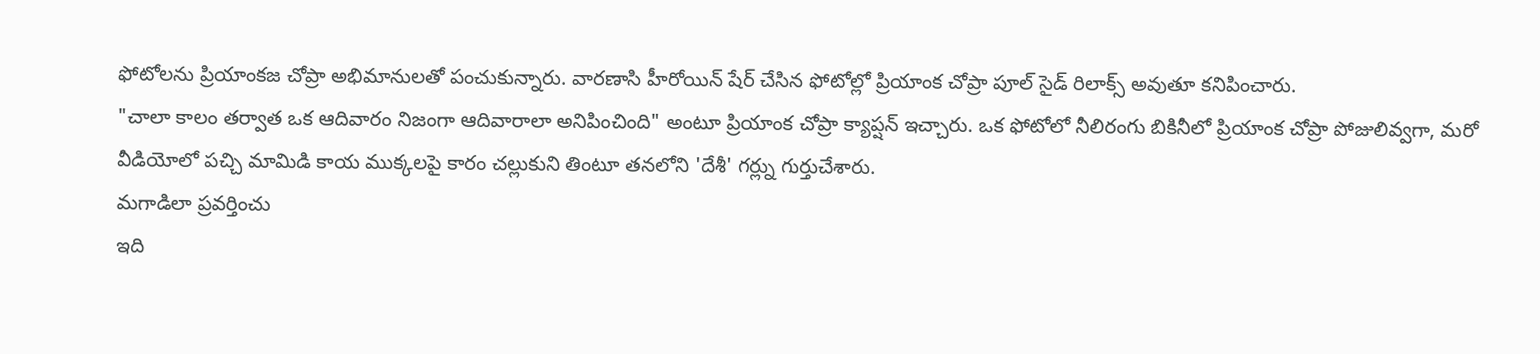ఫోటోలను ప్రియాంకజ చోప్రా అభిమానులతో పంచుకున్నారు. వారణాసి హీరోయిన్ షేర్ చేసిన ఫోటోల్లో ప్రియాంక చోప్రా పూల్ సైడ్ రిలాక్స్ అవుతూ కనిపించారు.
"చాలా కాలం తర్వాత ఒక ఆదివారం నిజంగా ఆదివారాలా అనిపించింది" అంటూ ప్రియాంక చోప్రా క్యాప్షన్ ఇచ్చారు. ఒక ఫోటోలో నీలిరంగు బికినీలో ప్రియాంక చోప్రా పోజులివ్వగా, మరో వీడియోలో పచ్చి మామిడి కాయ ముక్కలపై కారం చల్లుకుని తింటూ తనలోని 'దేశీ' గర్ల్ను గుర్తుచేశారు.
మగాడిలా ప్రవర్తించు
ఇది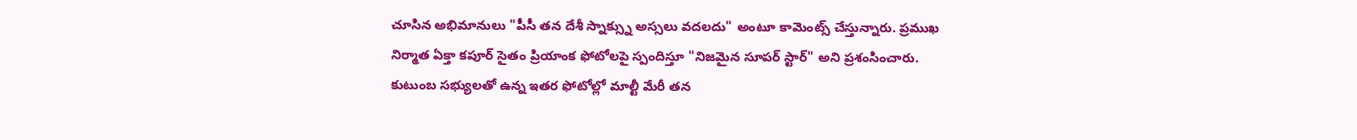చూసిన అభిమానులు "పీసీ తన దేశీ స్నాక్స్ను అస్సలు వదలదు" అంటూ కామెంట్స్ చేస్తున్నారు. ప్రముఖ నిర్మాత ఏక్తా కపూర్ సైతం ప్రియాంక ఫోటోలపై స్పందిస్తూ "నిజమైన సూపర్ స్టార్" అని ప్రశంసించారు.
కుటుంబ సభ్యులతో ఉన్న ఇతర ఫోటోల్లో మాల్టీ మేరీ తన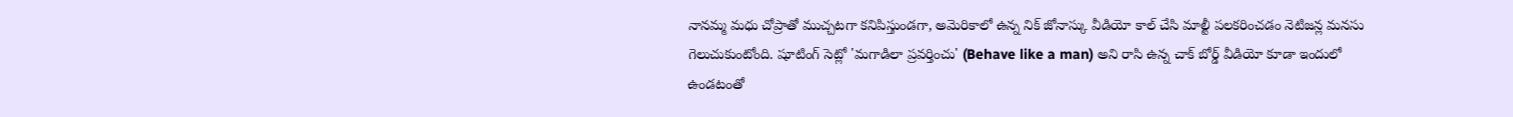నానమ్మ మధు చోప్రాతో ముచ్చటగా కనిపిస్తుండగా, అమెరికాలో ఉన్న నిక్ జోనాస్కు వీడియో కాల్ చేసి మాల్టీ పలకరించడం నెటిజన్ల మనసు గెలుచుకుంటోంది. షూటింగ్ సెట్లో 'మగాడిలా ప్రవర్తించు' (Behave like a man) అని రాసి ఉన్న చాక్ బోర్డ్ వీడియో కూడా ఇందులో ఉండటంతో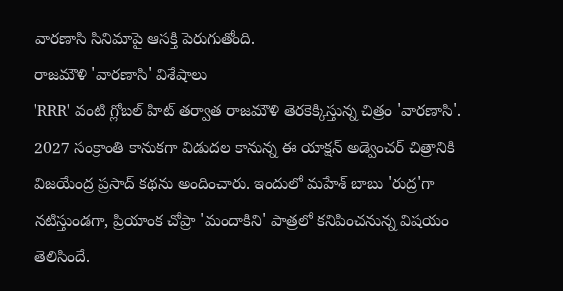వారణాసి సినిమాపై ఆసక్తి పెరుగుతోంది.
రాజమౌళి 'వారణాసి' విశేషాలు
'RRR' వంటి గ్లోబల్ హిట్ తర్వాత రాజమౌళి తెరకెక్కిస్తున్న చిత్రం 'వారణాసి'. 2027 సంక్రాంతి కానుకగా విడుదల కానున్న ఈ యాక్షన్ అడ్వెంచర్ చిత్రానికి విజయేంద్ర ప్రసాద్ కథను అందించారు. ఇందులో మహేశ్ బాబు 'రుద్ర'గా నటిస్తుండగా, ప్రియాంక చోప్రా 'మందాకిని' పాత్రలో కనిపించనున్న విషయం తెలిసిందే.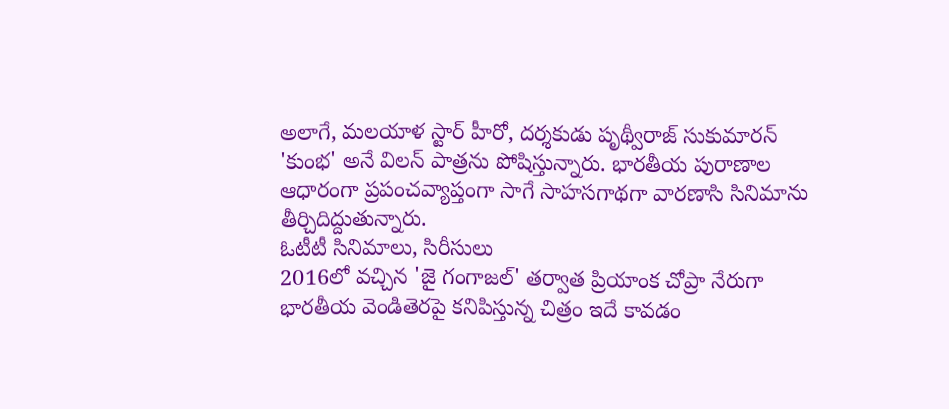అలాగే, మలయాళ స్టార్ హీరో, దర్శకుడు పృథ్వీరాజ్ సుకుమారన్ 'కుంభ' అనే విలన్ పాత్రను పోషిస్తున్నారు. భారతీయ పురాణాల ఆధారంగా ప్రపంచవ్యాప్తంగా సాగే సాహసగాథగా వారణాసి సినిమాను తీర్చిదిద్దుతున్నారు.
ఓటీటీ సినిమాలు, సిరీసులు
2016లో వచ్చిన 'జై గంగాజల్' తర్వాత ప్రియాంక చోప్రా నేరుగా భారతీయ వెండితెరపై కనిపిస్తున్న చిత్రం ఇదే కావడం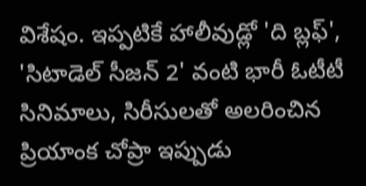విశేషం. ఇప్పటికే హాలీవుడ్లో 'ది బ్లఫ్', 'సిటాడెల్ సీజన్ 2' వంటి భారీ ఓటీటీ సినిమాలు, సిరీసులతో అలరించిన ప్రియాంక చోప్రా ఇప్పుడు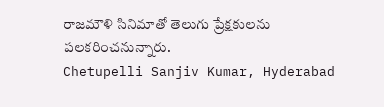రాజమౌళి సినిమాతో తెలుగు ప్రేక్షకులను పలకరించనున్నారు.
Chetupelli Sanjiv Kumar, Hyderabad